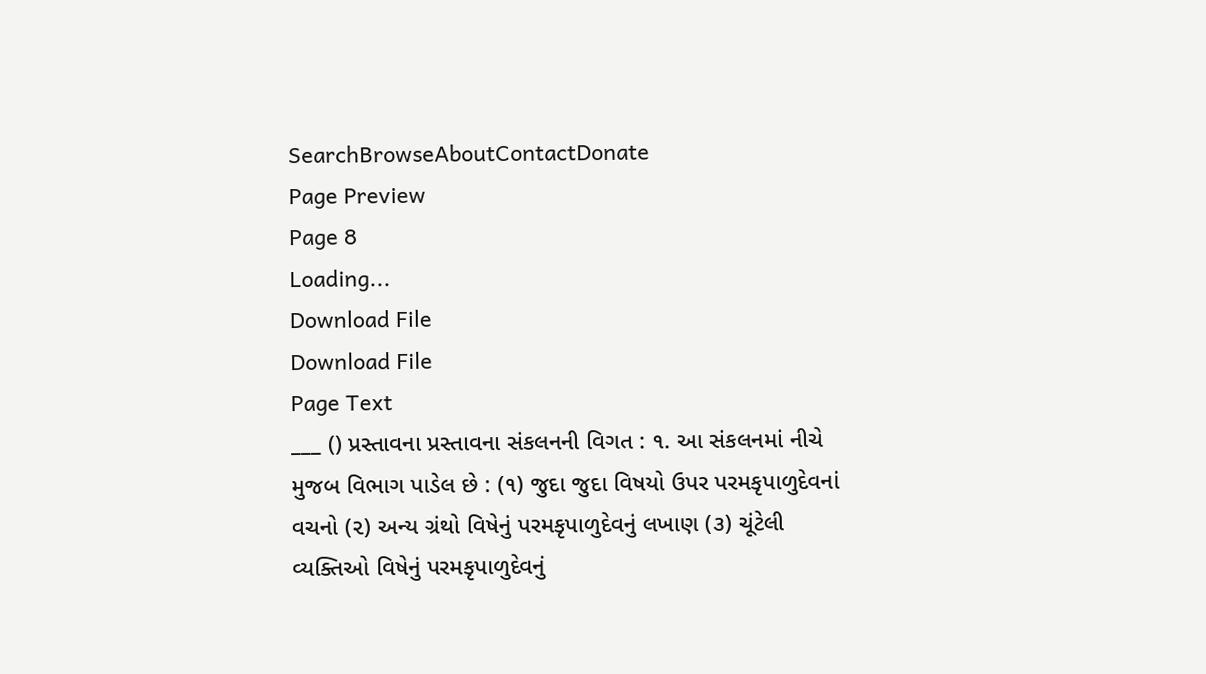SearchBrowseAboutContactDonate
Page Preview
Page 8
Loading...
Download File
Download File
Page Text
___ () પ્રસ્તાવના પ્રસ્તાવના સંકલનની વિગત : ૧. આ સંકલનમાં નીચે મુજબ વિભાગ પાડેલ છે : (૧) જુદા જુદા વિષયો ઉપર પરમકૃપાળુદેવનાં વચનો (૨) અન્ય ગ્રંથો વિષેનું પરમકૃપાળુદેવનું લખાણ (૩) ચૂંટેલી વ્યક્તિઓ વિષેનું પરમકૃપાળુદેવનું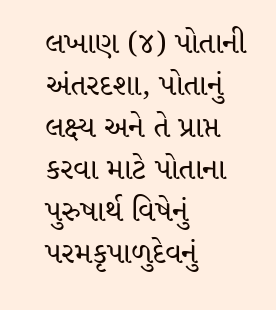લખાણ (૪) પોતાની અંતરદશા, પોતાનું લક્ષ્ય અને તે પ્રાપ્ત કરવા માટે પોતાના પુરુષાર્થ વિષેનું પરમકૃપાળુદેવનું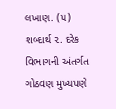લખાણ. (૫) શબ્દાર્થ ૨. દરેક વિભાગની અંતર્ગત ગોઠવણ મુખ્યપણે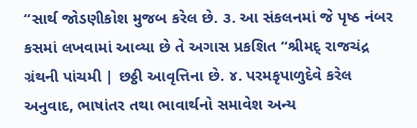“સાર્થ જોડણીકોશ મુજબ કરેલ છે. ૩. આ સંકલનમાં જે પૃષ્ઠ નંબર કસમાં લખવામાં આવ્યા છે તે અગાસ પ્રકશિત “શ્રીમદ્ રાજચંદ્ર ગ્રંથની પાંચમી | છઠ્ઠી આવૃત્તિના છે. ૪. પરમકૃપાળુદેવે કરેલ અનુવાદ, ભાષાંતર તથા ભાવાર્થનો સમાવેશ અન્ય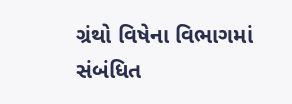ગ્રંથો વિષેના વિભાગમાં સંબંધિત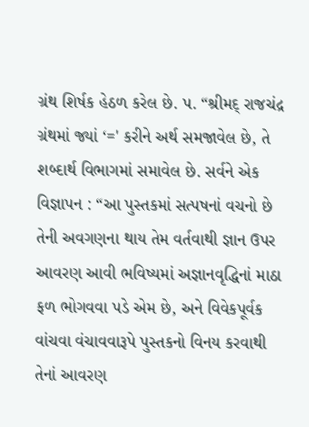ગ્રંથ શિર્ષક હેઠળ કરેલ છે. પ. “શ્રીમદ્ રાજચંદ્ર ગ્રંથમાં જ્યાં ‘=' કરીને અર્થ સમજાવેલ છે, તે શબ્દાર્થ વિભાગમાં સમાવેલ છે. સર્વને એક વિજ્ઞાપન : “આ પુસ્તકમાં સત્પષનાં વચનો છે તેની અવગણના થાય તેમ વર્તવાથી જ્ઞાન ઉપર આવરણ આવી ભવિષ્યમાં અજ્ઞાનવૃદ્ધિનાં માઠા ફળ ભોગવવા પડે એમ છે, અને વિવેકપૂર્વક વાંચવા વંચાવવારૂપે પુસ્તકનો વિનય કરવાથી તેનાં આવરણ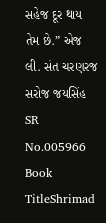સહેજ દૂર થાય તેમ છે.” એજ લી. સંત ચરણરજ સરોજ જયસિંહ
SR No.005966
Book TitleShrimad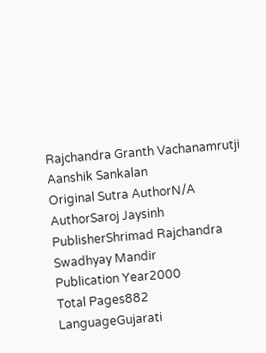Rajchandra Granth Vachanamrutji Aanshik Sankalan
Original Sutra AuthorN/A
AuthorSaroj Jaysinh
PublisherShrimad Rajchandra Swadhyay Mandir
Publication Year2000
Total Pages882
LanguageGujarati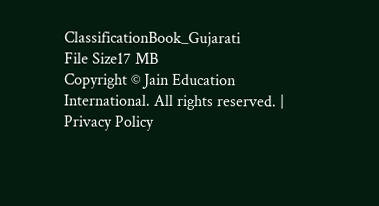ClassificationBook_Gujarati
File Size17 MB
Copyright © Jain Education International. All rights reserved. | Privacy Policy